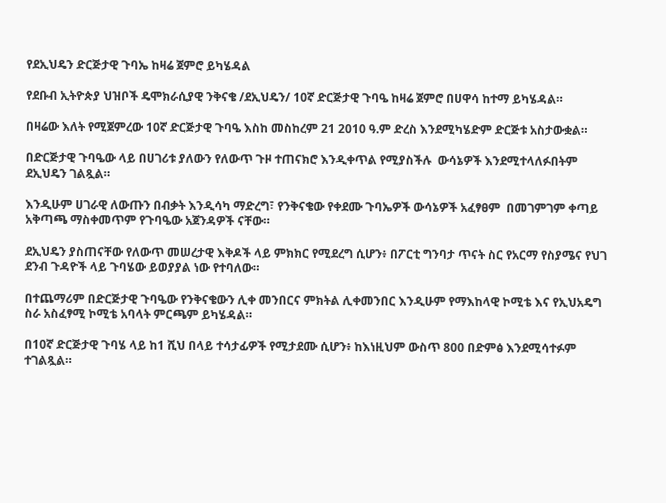የደኢህዴን ድርጅታዊ ጉባኤ ከዛሬ ጀምሮ ይካሄዳል

የደቡብ ኢትዮጵያ ህዝቦች ዴሞክራሲያዊ ንቅናቄ /ደኢህዴን/ 10ኛ ድርጅታዊ ጉባዔ ከዛሬ ጀምሮ በሀዋሳ ከተማ ይካሄዳል።

በዛሬው እለት የሚጀምረው 10ኛ ድርጅታዊ ጉባዔ እስከ መስከረም 21 2010 ዓ.ም ድረስ እንደሚካሄድም ድርጅቱ አስታውቋል።

በድርጅታዊ ጉባዔው ላይ በሀገሪቱ ያለውን የለውጥ ጉዞ ተጠናክሮ እንዲቀጥል የሚያስችሉ  ውሳኔዎች እንደሚተላለፉበትም ደኢህዴን ገልጿል።

እንዲሁም ሀገራዊ ለውጡን በብቃት እንዲሳካ ማድረግ፣ የንቅናቄው የቀደሙ ጉባኤዎች ውሳኔዎች አፈፃፀም  በመገምገም ቀጣይ አቅጣጫ ማስቀመጥም የጉባዔው አጀንዳዎች ናቸው።

ደኢህዴን ያስጠናቸው የለውጥ መሠረታዊ እቅዶች ላይ ምክክር የሚደረግ ሲሆን፥ በፖርቲ ግንባታ ጥናት ስር የአርማ የስያሜና የህገ ደንብ ጉዳዮች ላይ ጉባሄው ይወያያል ነው የተባለው።

በተጨማሪም በድርጅታዊ ጉባዔው የንቅናቄውን ሊቀ መንበርና ምክትል ሊቀመንበር እንዲሁም የማእከላዊ ኮሚቴ እና የኢህአዴግ ስራ አስፈፃሚ ኮሚቴ አባላት ምርጫም ይካሄዳል።

በ10ኛ ድርጅታዊ ጉባሄ ላይ ከ1 ሺህ በላይ ተሳታፊዎች የሚታደሙ ሲሆን፥ ከእነዚህም ውስጥ 800 በድምፅ እንደሚሳተፉም ተገልጿል።